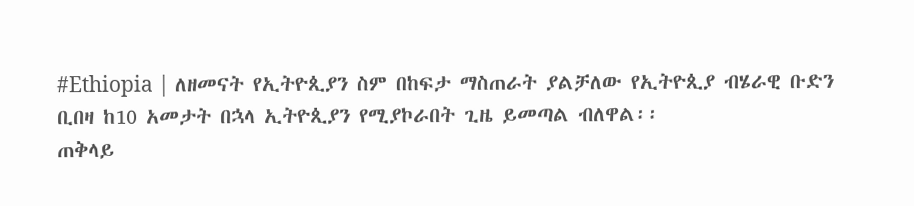#Ethiopia | ለዘመናት የኢትዮጲያን ስም በከፍታ ማስጠራት ያልቻለው የኢትዮጲያ ብሄራዊ ቡድን ቢበዛ ከ10 አመታት በኋላ ኢትዮጲያን የሚያኮራበት ጊዜ ይመጣል ብለዋል፡፡
ጠቅላይ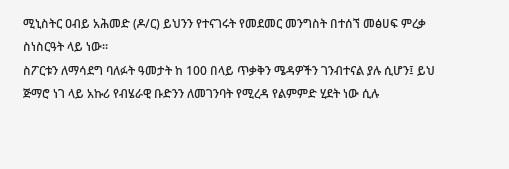ሚኒስትር ዐብይ አሕመድ (ዶ/ር) ይህንን የተናገሩት የመደመር መንግስት በተሰኘ መፅሀፍ ምረቃ ስነስርዓት ላይ ነው፡፡
ስፖርቱን ለማሳደግ ባለፉት ዓመታት ከ 100 በላይ ጥቃቅን ሜዳዎችን ገንብተናል ያሉ ሲሆን፤ ይህ ጅማሮ ነገ ላይ አኩሪ የብሄራዊ ቡድንን ለመገንባት የሚረዳ የልምምድ ሂደት ነው ሲሉ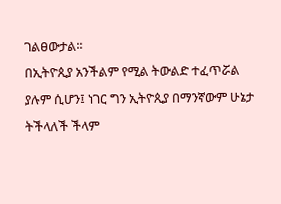ገልፀውታል፡፡
በኢትዮጲያ አንችልም የሚል ትውልድ ተፈጥሯል ያሉም ሲሆን፤ ነገር ግን ኢትዮጲያ በማንኛውም ሁኔታ ትችላለች ችላም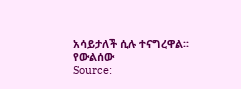አሳይታለች ሲሉ ተናግረዋል፡፡
የውልሰው
Source: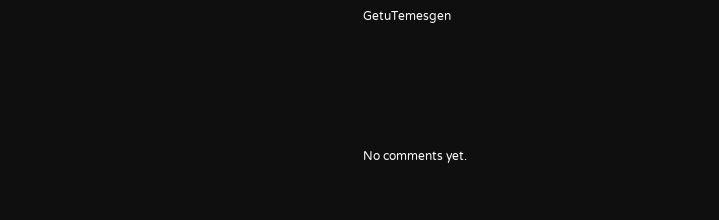GetuTemesgen









No comments yet.